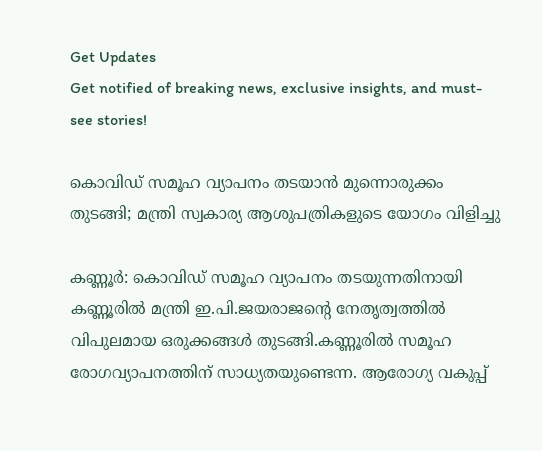Get Updates
Get notified of breaking news, exclusive insights, and must-see stories!

കൊവിഡ് സമൂഹ വ്യാപനം തടയാൻ മുന്നൊരുക്കം തുടങ്ങി; മന്ത്രി സ്വകാര്യ ആശുപത്രികളുടെ യോഗം വിളിച്ചു

കണ്ണൂർ: കൊവിഡ് സമൂഹ വ്യാപനം തടയുന്നതിനായി കണ്ണൂരിൽ മന്ത്രി ഇ.പി.ജയരാജന്റെ നേതൃത്വത്തിൽ വിപുലമായ ഒരുക്കങ്ങൾ തുടങ്ങി.കണ്ണൂരിൽ സമൂഹ രോഗവ്യാപനത്തിന് സാധ്യതയുണ്ടെന്ന. ആരോഗ്യ വകുപ്പ്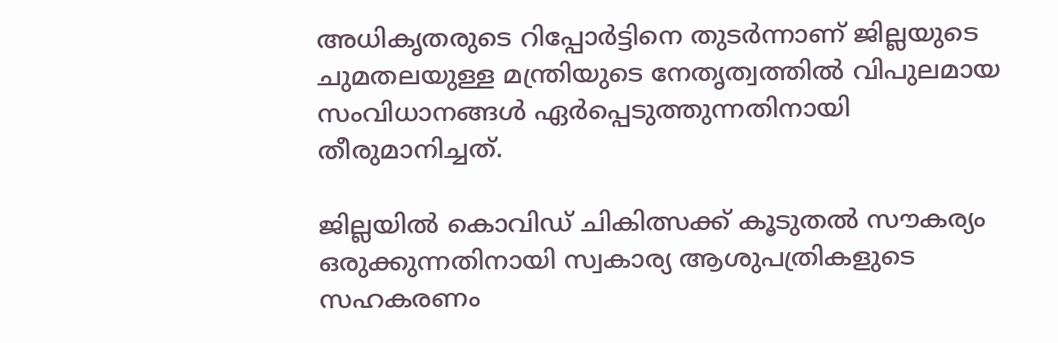അധികൃതരുടെ റിപ്പോർട്ടിനെ തുടർന്നാണ് ജില്ലയുടെ ചുമതലയുള്ള മന്ത്രിയുടെ നേതൃത്വത്തിൽ വിപുലമായ സംവിധാനങ്ങൾ ഏർപ്പെടുത്തുന്നതിനായി തീരുമാനിച്ചത്.

ജില്ലയില്‍ കൊവിഡ് ചികിത്സക്ക് കൂടുതല്‍ സൗകര്യം ഒരുക്കുന്നതിനായി സ്വകാര്യ ആശുപത്രികളുടെ സഹകരണം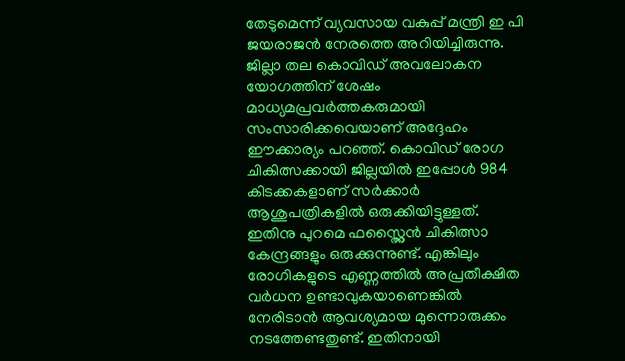തേടുമെന്ന് വ്യവസായ വകുപ്പ് മന്ത്രി ഇ പി ജയരാജന്‍ നേരത്തെ അറിയിച്ചിരുന്നു. ജില്ലാ തല കൊവിഡ് അവലോകന യോഗത്തിന് ശേഷം മാധ്യമപ്രവര്‍ത്തകരുമായി സംസാരിക്കവെയാണ് അദ്ദേഹം ഈക്കാര്യം പറഞ്ഞ്. കൊവിഡ് രോഗ ചികിത്സക്കായി ജില്ലയില്‍ ഇപ്പോള്‍ 984 കിടക്കകളാണ് സര്‍ക്കാര്‍ ആശുപത്രികളില്‍ ഒരുക്കിയിട്ടുള്ളത്. ഇതിനു പുറമെ ഫസ്റ്റ്ലൈന്‍ ചികിത്സാ കേന്ദ്രങ്ങളും ഒരുക്കുന്നുണ്ട്. എങ്കിലും രോഗികളുടെ എണ്ണത്തില്‍ അപ്രതീക്ഷിത വര്‍ധന ഉണ്ടാവുകയാണെങ്കില്‍ നേരിടാന്‍ ആവശ്യമായ മുന്നൊരുക്കം നടത്തേണ്ടതുണ്ട്. ഇതിനായി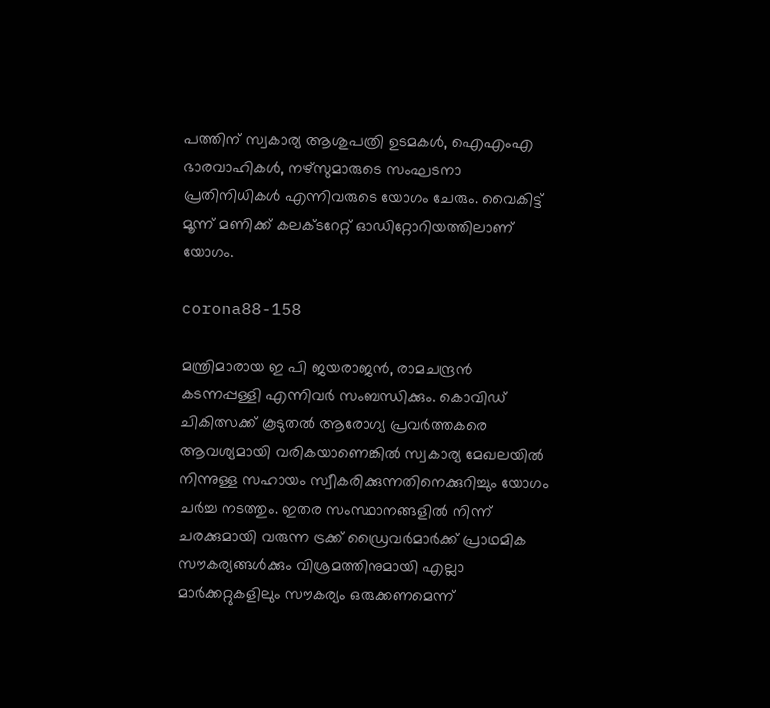പത്തിന് സ്വകാര്യ ആശുപത്രി ഉടമകള്‍, ഐഎംഎ ഭാരവാഹികള്‍, നഴ്സുമാരുടെ സംഘടനാ പ്രതിനിധികള്‍ എന്നിവരുടെ യോഗം ചേരും. വൈകിട്ട് മൂന്ന് മണിക്ക് കലക്ടറേറ്റ് ഓഡിറ്റോറിയത്തിലാണ് യോഗം.

corona88-158

മന്ത്രിമാരായ ഇ പി ജയരാജന്‍, രാമചന്ദ്രന്‍ കടന്നപ്പള്ളി എന്നിവര്‍ സംബന്ധിക്കും. കൊവിഡ് ചികിത്സക്ക് കൂടുതല്‍ ആരോഗ്യ പ്രവര്‍ത്തകരെ ആവശ്യമായി വരികയാണെങ്കില്‍ സ്വകാര്യ മേഖലയില്‍ നിന്നുള്ള സഹായം സ്വീകരിക്കുന്നതിനെക്കുറിച്ചും യോഗം ചര്‍ച്ച നടത്തും. ഇതര സംസ്ഥാനങ്ങളില്‍ നിന്ന് ചരക്കുമായി വരുന്ന ട്രക്ക് ഡ്രൈവര്‍മാര്‍ക്ക് പ്രാഥമിക സൗകര്യങ്ങള്‍ക്കും വിശ്രമത്തിനുമായി എല്ലാ മാര്‍ക്കറ്റുകളിലും സൗകര്യം ഒരുക്കണമെന്ന്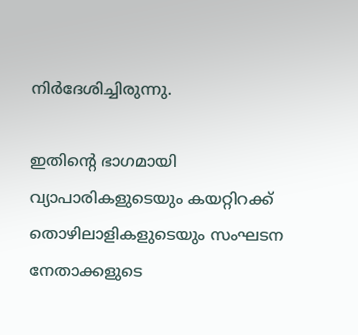നിര്‍ദേശിച്ചിരുന്നു.

ഇതിന്റെ ഭാഗമായി വ്യാപാരികളുടെയും കയറ്റിറക്ക് തൊഴിലാളികളുടെയും സംഘടന നേതാക്കളുടെ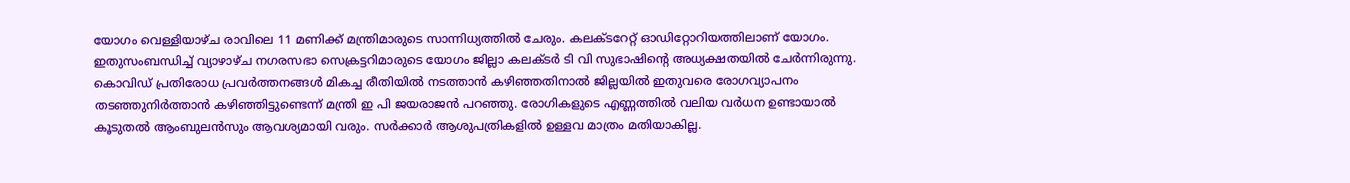യോഗം വെള്ളിയാഴ്ച രാവിലെ 11 മണിക്ക് മന്ത്രിമാരുടെ സാന്നിധ്യത്തില്‍ ചേരും. കലക്ടറേറ്റ് ഓഡിറ്റോറിയത്തിലാണ് യോഗം. ഇതുസംബന്ധിച്ച് വ്യാഴാഴ്ച നഗരസഭാ സെക്രട്ടറിമാരുടെ യോഗം ജില്ലാ കലക്ടര്‍ ടി വി സുഭാഷിന്റെ അധ്യക്ഷതയില്‍ ചേര്‍ന്നിരുന്നു. കൊവിഡ് പ്രതിരോധ പ്രവര്‍ത്തനങ്ങള്‍ മികച്ച രീതിയില്‍ നടത്താന്‍ കഴിഞ്ഞതിനാല്‍ ജില്ലയില്‍ ഇതുവരെ രോഗവ്യാപനം തടഞ്ഞുനിര്‍ത്താന്‍ കഴിഞ്ഞിട്ടുണ്ടെന്ന് മന്ത്രി ഇ പി ജയരാജന്‍ പറഞ്ഞു. രോഗികളുടെ എണ്ണത്തില്‍ വലിയ വര്‍ധന ഉണ്ടായാല്‍ കൂടുതല്‍ ആംബുലന്‍സും ആവശ്യമായി വരും. സര്‍ക്കാര്‍ ആശുപത്രികളില്‍ ഉള്ളവ മാത്രം മതിയാകില്ല.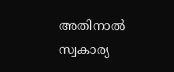അതിനാല്‍ സ്വകാര്യ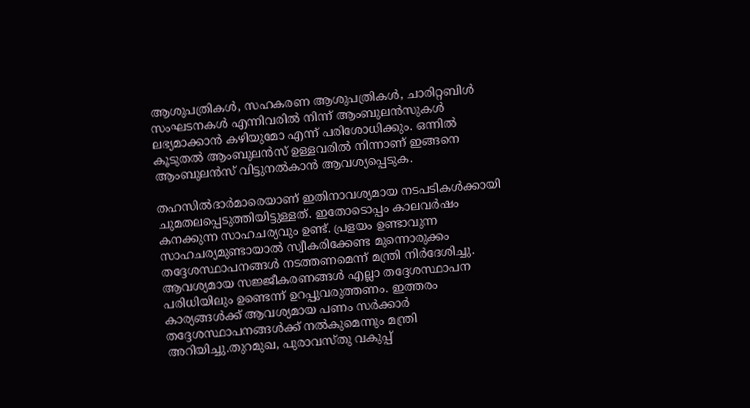ആശുപത്രികള്‍, സഹകരണ ആശുപത്രികള്‍, ചാരിറ്റബിള്‍ സംഘടനകള്‍ എന്നിവരില്‍ നിന്ന് ആംബുലന്‍സുകള്‍ ലഭ്യമാക്കാന്‍ കഴിയുമോ എന്ന് പരിശോധിക്കും. ഒന്നില്‍ കൂടുതല്‍ ആംബുലന്‍സ് ഉള്ളവരില്‍ നിന്നാണ് ഇങ്ങനെ ആംബുലന്‍സ് വിട്ടുനല്‍കാന്‍ ആവശ്യപ്പെടുക.

തഹസില്‍ദാര്‍മാരെയാണ് ഇതിനാവശ്യമായ നടപടികള്‍ക്കായി ചുമതലപ്പെടുത്തിയിട്ടുള്ളത്. ഇതോടൊപ്പം കാലവര്‍ഷം കനക്കുന്ന സാഹചര്യവും ഉണ്ട്. പ്രളയം ഉണ്ടാവുന്ന സാഹചര്യമുണ്ടായാല്‍ സ്വീകരിക്കേണ്ട മുന്നൊരുക്കം തദ്ദേശസ്ഥാപനങ്ങള്‍ നടത്തണമെന്ന് മന്ത്രി നിര്‍ദേശിച്ചു. ആവശ്യമായ സജ്ജീകരണങ്ങള്‍ എല്ലാ തദ്ദേശസ്ഥാപന പരിധിയിലും ഉണ്ടെന്ന് ഉറപ്പുവരുത്തണം. ഇത്തരം കാര്യങ്ങള്‍ക്ക് ആവശ്യമായ പണം സര്‍ക്കാര്‍ തദ്ദേശസ്ഥാപനങ്ങള്‍ക്ക് നല്‍കുമെന്നും മന്ത്രി അറിയിച്ചു.തുറമുഖ, പുരാവസ്തു വകുപ്പ്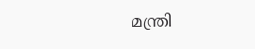മന്ത്രി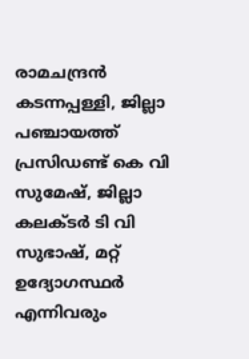രാമചന്ദ്രന്‍ കടന്നപ്പള്ളി, ജില്ലാ പഞ്ചായത്ത് പ്രസിഡണ്ട് കെ വി സുമേഷ്, ജില്ലാ കലക്ടര്‍ ടി വി സുഭാഷ്, മറ്റ് ഉദ്യോഗസ്ഥര്‍ എന്നിവരും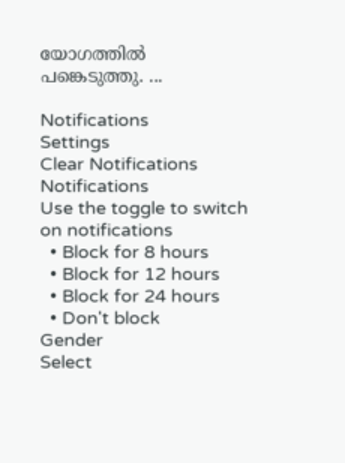യോഗത്തില്‍ പങ്കെടുത്തു. ...

Notifications
Settings
Clear Notifications
Notifications
Use the toggle to switch on notifications
  • Block for 8 hours
  • Block for 12 hours
  • Block for 24 hours
  • Don't block
Gender
Select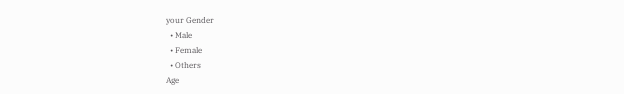your Gender
  • Male
  • Female
  • Others
Age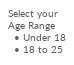Select your Age Range
  • Under 18
  • 18 to 25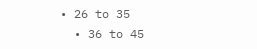• 26 to 35
  • 36 to 45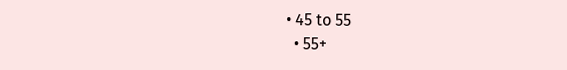• 45 to 55
  • 55+